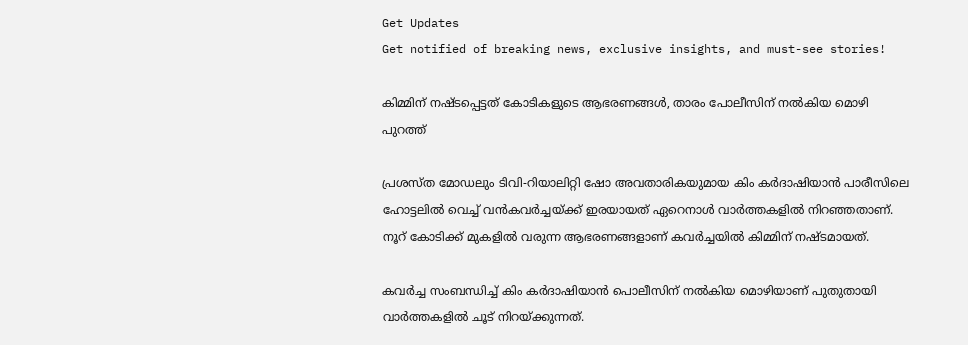Get Updates
Get notified of breaking news, exclusive insights, and must-see stories!

കിമ്മിന് നഷ്ടപ്പെട്ടത് കോടികളുടെ ആഭരണങ്ങൾ, താരം പോലീസിന് നൽകിയ മൊഴി പുറത്ത്

പ്രശസ്ത മോഡലും ടിവി-റിയാലിറ്റി ഷോ അവതാരികയുമായ കിം കര്‍ദാഷിയാന്‍ പാരീസിലെ ഹോട്ടലില്‍ വെച്ച് വന്‍കവര്‍ച്ചയ്ക്ക് ഇരയായത് ഏറെനാള്‍ വാര്‍ത്തകളില്‍ നിറഞ്ഞതാണ്. നൂറ് കോടിക്ക് മുകളില്‍ വരുന്ന ആഭരണങ്ങളാണ് കവര്‍ച്ചയില്‍ കിമ്മിന് നഷ്ടമായത്.

കവര്‍ച്ച സംബന്ധിച്ച് കിം കര്‍ദാഷിയാന്‍ പൊലീസിന് നല്‍കിയ മൊഴിയാണ് പുതുതായി വാര്‍ത്തകളില്‍ ചൂട് നിറയ്ക്കുന്നത്.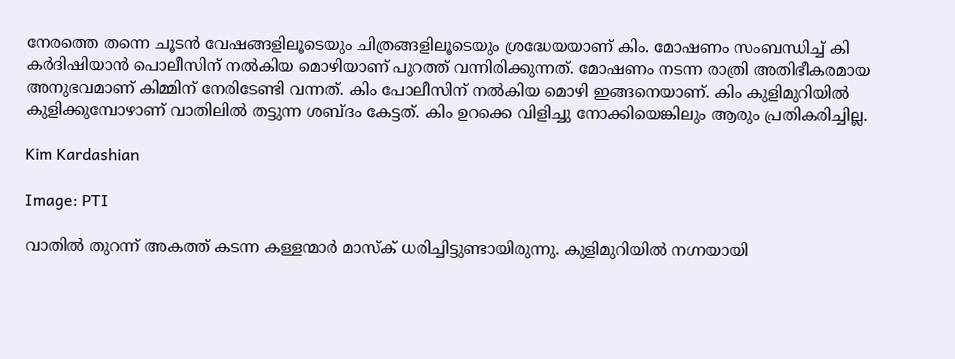നേരത്തെ തന്നെ ചൂടന്‍ വേഷങ്ങളിലൂടെയും ചിത്രങ്ങളിലൂടെയും ശ്രദ്ധേയയാണ് കിം. മോഷണം സംബന്ധിച്ച് കി കര്‍ദിഷിയാന്‍ പൊലീസിന് നല്‍കിയ മൊഴിയാണ് പുറത്ത് വന്നിരിക്കുന്നത്. മോഷണം നടന്ന രാത്രി അതിഭീകരമായ അനുഭവമാണ് കിമ്മിന് നേരിടേണ്ടി വന്നത്. കിം പോലീസിന് നല്‍കിയ മൊഴി ഇങ്ങനെയാണ്. കിം കുളിമുറിയില്‍ കുളിക്കുമ്പോഴാണ് വാതിലില്‍ തട്ടുന്ന ശബ്ദം കേട്ടത്. കിം ഉറക്കെ വിളിച്ചു നോക്കിയെങ്കിലും ആരും പ്രതികരിച്ചില്ല.

Kim Kardashian

Image: PTI

വാതില്‍ തുറന്ന് അകത്ത് കടന്ന കള്ളന്മാര്‍ മാസ്‌ക് ധരിച്ചിട്ടുണ്ടായിരുന്നു. കുളിമുറിയില്‍ നഗ്നയായി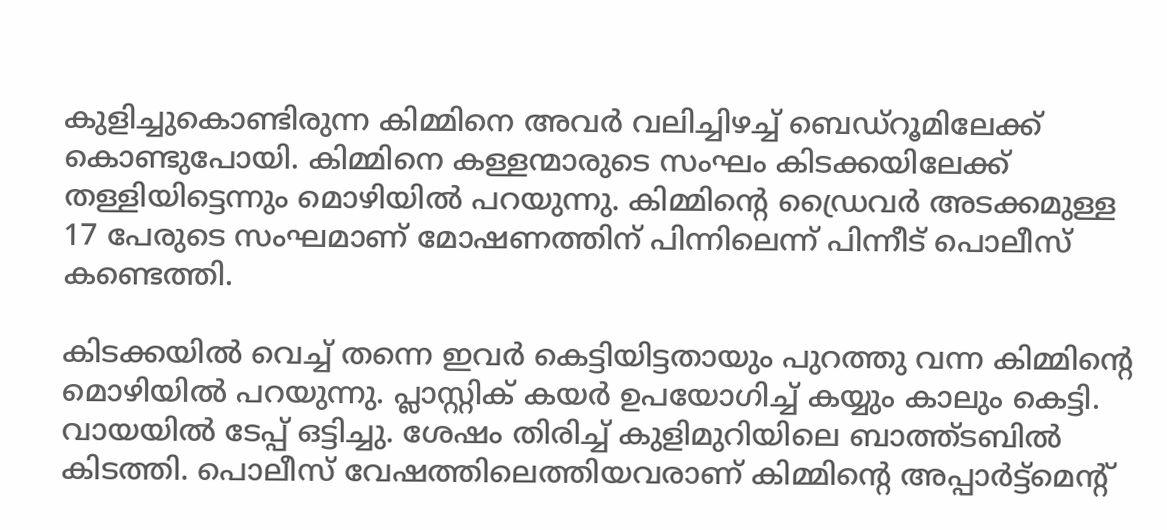കുളിച്ചുകൊണ്ടിരുന്ന കിമ്മിനെ അവര്‍ വലിച്ചിഴച്ച് ബെഡ്‌റൂമിലേക്ക് കൊണ്ടുപോയി. കിമ്മിനെ കള്ളന്മാരുടെ സംഘം കിടക്കയിലേക്ക് തള്ളിയിട്ടെന്നും മൊഴിയില്‍ പറയുന്നു. കിമ്മിന്റെ ഡ്രൈവര്‍ അടക്കമുള്ള 17 പേരുടെ സംഘമാണ് മോഷണത്തിന് പിന്നിലെന്ന് പിന്നീട് പൊലീസ് കണ്ടെത്തി.

കിടക്കയില്‍ വെച്ച് തന്നെ ഇവര്‍ കെട്ടിയിട്ടതായും പുറത്തു വന്ന കിമ്മിന്റെ മൊഴിയില്‍ പറയുന്നു. പ്ലാസ്റ്റിക് കയര്‍ ഉപയോഗിച്ച് കയ്യും കാലും കെട്ടി. വായയില്‍ ടേപ്പ് ഒട്ടിച്ചു. ശേഷം തിരിച്ച് കുളിമുറിയിലെ ബാത്ത്ടബില്‍ കിടത്തി. പൊലീസ് വേഷത്തിലെത്തിയവരാണ് കിമ്മിന്റെ അപ്പാര്‍ട്ട്‌മെന്റ്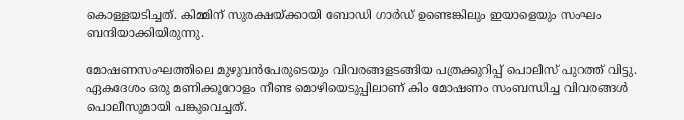കൊള്ളയടിച്ചത്. കിമ്മിന് സുരക്ഷയ്ക്കായി ബോഡി ഗാര്‍ഡ് ഉണ്ടെങ്കിലും ഇയാളെയും സംഘം ബന്ദിയാക്കിയിരുന്നു.

മോഷണസംഘത്തിലെ മുഴുവന്‍പേരുടെയും വിവരങ്ങളടങ്ങിയ പത്രക്കുറിപ്പ് പൊലീസ് പുറത്ത് വിട്ടു. ഏകദേശം ഒരു മണിക്കൂറോളം നീണ്ട മൊഴിയെടുപ്പിലാണ് കിം മോഷണം സംബന്ധിച്ച വിവരങ്ങള്‍ പൊലീസുമായി പങ്കുവെച്ചത്.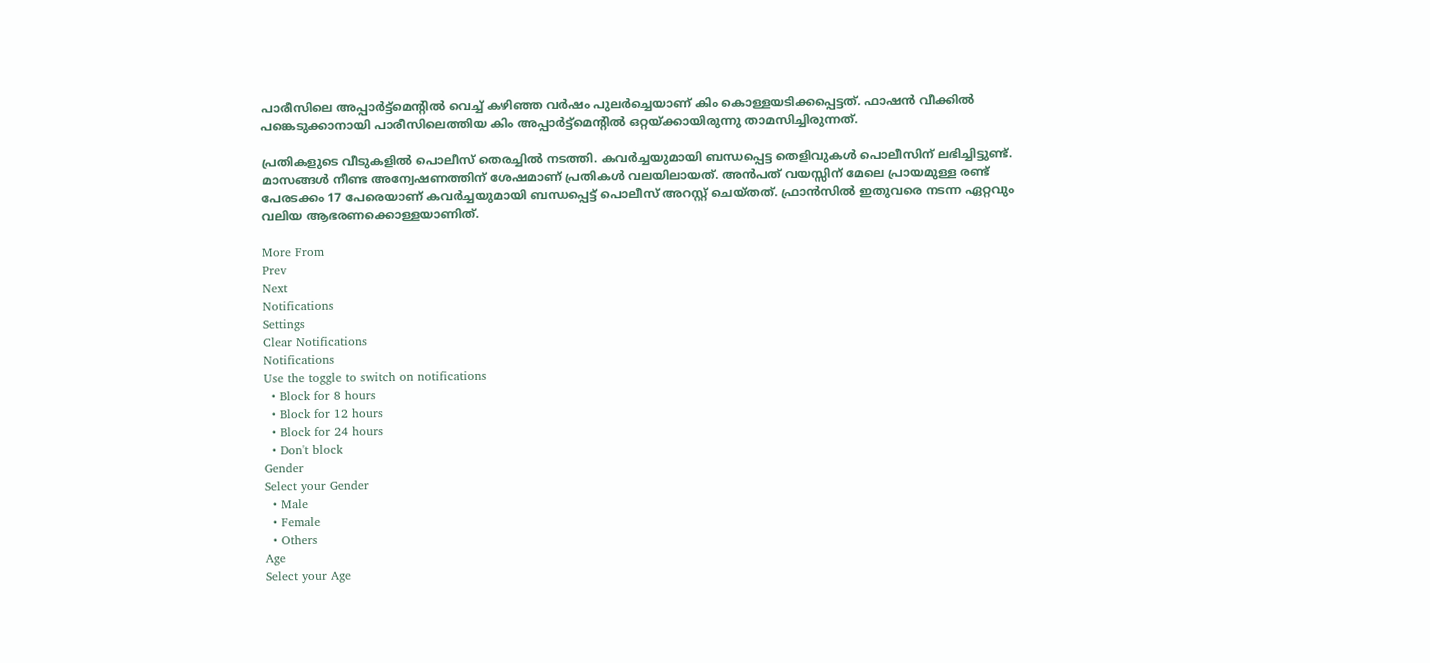പാരീസിലെ അപ്പാര്‍ട്ട്‌മെന്റില്‍ വെച്ച് കഴിഞ്ഞ വര്‍ഷം പുലര്‍ച്ചെയാണ് കിം കൊള്ളയടിക്കപ്പെട്ടത്. ഫാഷന്‍ വീക്കില്‍ പങ്കെടുക്കാനായി പാരീസിലെത്തിയ കിം അപ്പാര്‍ട്ട്‌മെന്റില്‍ ഒറ്റയ്ക്കായിരുന്നു താമസിച്ചിരുന്നത്.

പ്രതികളുടെ വീടുകളില്‍ പൊലീസ് തെരച്ചില്‍ നടത്തി. കവര്‍ച്ചയുമായി ബന്ധപ്പെട്ട തെളിവുകള്‍ പൊലീസിന് ലഭിച്ചിട്ടുണ്ട്. മാസങ്ങള്‍ നീണ്ട അന്വേഷണത്തിന് ശേഷമാണ് പ്രതികള്‍ വലയിലായത്. അന്‍പത് വയസ്സിന് മേലെ പ്രായമുള്ള രണ്ട് പേരടക്കം 17 പേരെയാണ് കവര്‍ച്ചയുമായി ബന്ധപ്പെട്ട് പൊലീസ് അറസ്റ്റ് ചെയ്തത്. ഫ്രാന്‍സില്‍ ഇതുവരെ നടന്ന ഏറ്റവും വലിയ ആഭരണക്കൊള്ളയാണിത്.

More From
Prev
Next
Notifications
Settings
Clear Notifications
Notifications
Use the toggle to switch on notifications
  • Block for 8 hours
  • Block for 12 hours
  • Block for 24 hours
  • Don't block
Gender
Select your Gender
  • Male
  • Female
  • Others
Age
Select your Age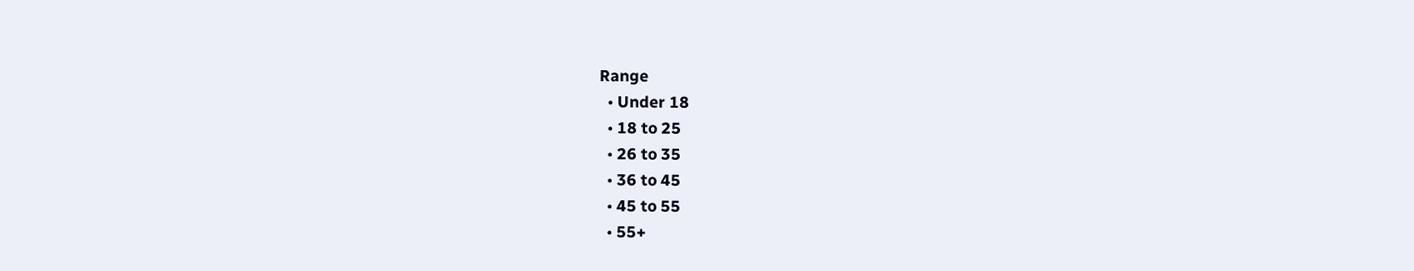Range
  • Under 18
  • 18 to 25
  • 26 to 35
  • 36 to 45
  • 45 to 55
  • 55+